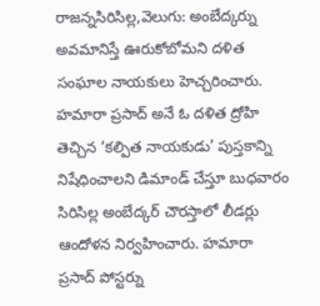రాజన్నసిరిసిల్ల,వెలుగు: అంబేద్కర్ను అవమానిస్తే ఊరుకోబోమని దళిత సంఘాల నాయకులు హెచ్చరించారు. హమారా ప్రసాద్ అనే ఓ దళిత ద్రోహి తెచ్చిన ‘కల్పిత నాయకుడు’ పుస్తకాన్ని నిషేధించాలని డిమాండ్ చేస్తూ బుధవారం సిరిసిల్ల అంబేద్కర్ చౌరస్తాలో లీడర్లు ఆందోళన నిర్వహించారు. హమారా ప్రసాద్ పోస్టర్ను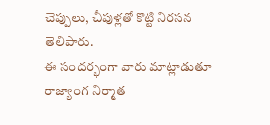చెప్పులు, చీపుళ్లతో కొట్టి నిరసన తెలిపారు.
ఈ సందర్భంగా వారు మాట్లాడుతూ రాజ్యాంగ నిర్మాత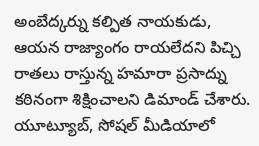అంబేద్కర్ను కల్పిత నాయకుడు, ఆయన రాజ్యాంగం రాయలేదని పిచ్చి రాతలు రాస్తున్న హమారా ప్రసాద్ను కఠినంగా శిక్షించాలని డిమాండ్ చేశారు. యూట్యూబ్, సోషల్ మీడియాలో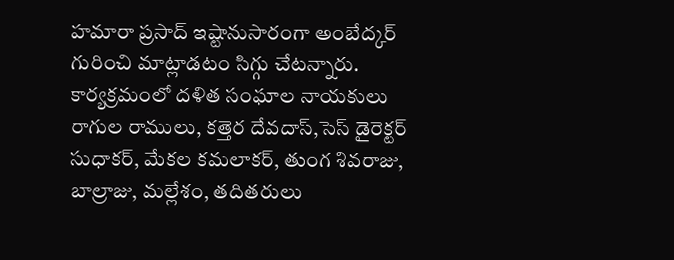హమారా ప్రసాద్ ఇష్టానుసారంగా అంబేద్కర్ గురించి మాట్లాడటం సిగ్గు చేటన్నారు. కార్యక్రమంలో దళిత సంఘాల నాయకులు రాగుల రాములు, కత్తెర దేవదాస్,సెస్ డైరెక్టర్ సుధాకర్, మేకల కమలాకర్, తుంగ శివరాజు, బాల్రాజు, మల్లేశం, తదితరులు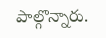పాల్గొన్నారు.